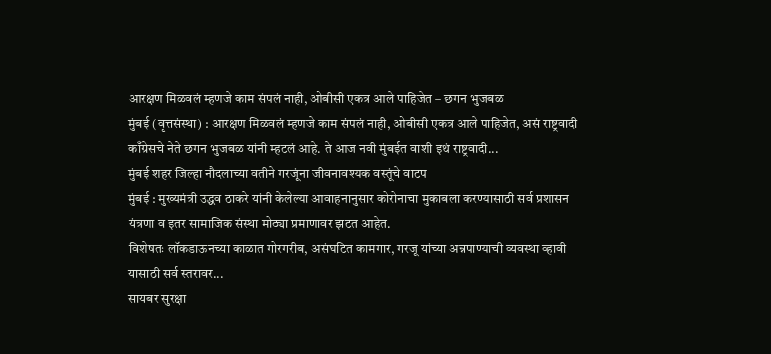आरक्षण मिळवलं म्हणजे काम संपलं नाही, ओबीसी एकत्र आले पाहिजेत – छगन भुजबळ
मुंबई (वृत्तसंस्था) : आरक्षण मिळवलं म्हणजे काम संपलं नाही, ओबीसी एकत्र आले पाहिजेत, असं राष्ट्रवादी काँग्रेसचे नेते छगन भुजबळ यांनी म्हटलं आहे. ते आज नवी मुंबईत वाशी इथं राष्ट्रवादी...
मुंबई शहर जिल्हा नौदलाच्या वतीने गरजूंना जीवनावश्यक वस्तूंचे वाटप
मुंबई : मुख्यमंत्री उद्धव ठाकरे यांनी केलेल्या आवाहनानुसार कोरोनाचा मुकाबला करण्यासाठी सर्व प्रशासन यंत्रणा व इतर सामाजिक संस्था मोठ्या प्रमाणावर झटत आहेत.
विशेषतः लॉकडाऊनच्या काळात गोरगरीब, असंघटित कामगार, गरजू यांच्या अन्नपाण्याची व्यवस्था व्हावी यासाठी सर्व स्तरावर...
सायबर सुरक्षा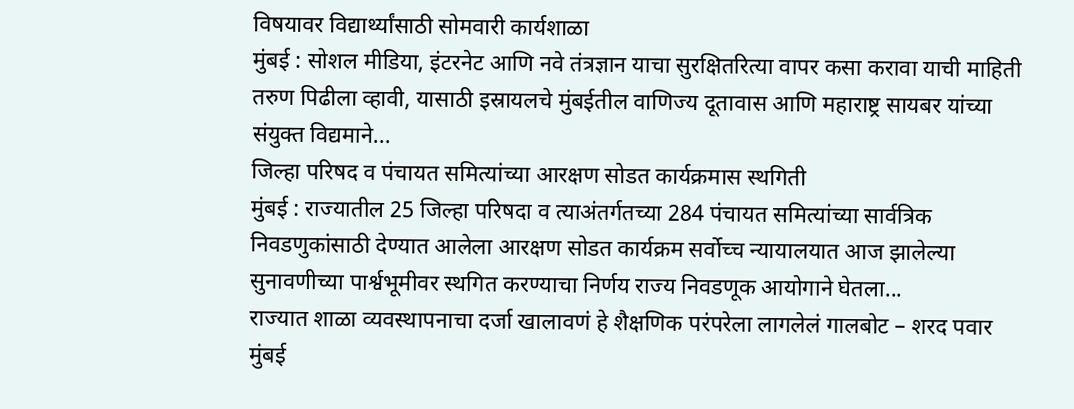विषयावर विद्यार्थ्यांसाठी सोमवारी कार्यशाळा
मुंबई : सोशल मीडिया, इंटरनेट आणि नवे तंत्रज्ञान याचा सुरक्षितरित्या वापर कसा करावा याची माहिती तरुण पिढीला व्हावी, यासाठी इस्रायलचे मुंबईतील वाणिज्य दूतावास आणि महाराष्ट्र सायबर यांच्या संयुक्त विद्यमाने...
जिल्हा परिषद व पंचायत समित्यांच्या आरक्षण सोडत कार्यक्रमास स्थगिती
मुंबई : राज्यातील 25 जिल्हा परिषदा व त्याअंतर्गतच्या 284 पंचायत समित्यांच्या सार्वत्रिक निवडणुकांसाठी देण्यात आलेला आरक्षण सोडत कार्यक्रम सर्वोच्च न्यायालयात आज झालेल्या सुनावणीच्या पार्श्वभूमीवर स्थगित करण्याचा निर्णय राज्य निवडणूक आयोगाने घेतला...
राज्यात शाळा व्यवस्थापनाचा दर्जा खालावणं हे शैक्षणिक परंपरेला लागलेलं गालबोट – शरद पवार
मुंबई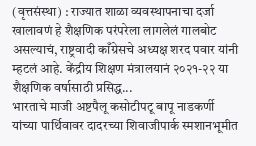(वृत्तसंस्था) : राज्यात शाळा व्यवस्थापनाचा दर्जा खालावणं हे शैक्षणिक परंपरेला लागलेलं गालबोट असल्याचं, राष्ट्रवादी काँग्रेसचे अध्यक्ष शरद पवार यांनी म्हटलं आहे. केंद्रीय शिक्षण मंत्रालयानं २०२१-२२ या शैक्षणिक वर्षासाठी प्रसिद्ध...
भारताचे माजी अष्टपैलू कसोटीपटू बापू नाडकर्णी यांच्या पार्थिवावर दादरच्या शिवाजीपार्क स्मशानभूमीत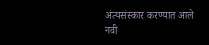अंत्यसंस्कार करण्यात आले
नवी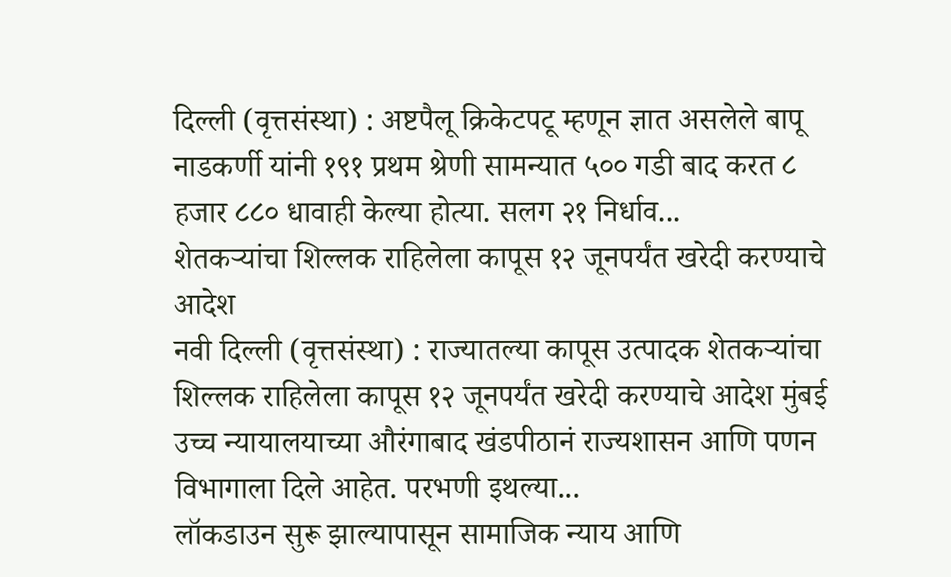दिल्ली (वृत्तसंस्था) : अष्टपैलू क्रिकेटपटू म्हणून ज्ञात असलेले बापू नाडकर्णी यांनी १९१ प्रथम श्रेणी सामन्यात ५०० गडी बाद करत ८ हजार ८८० धावाही केल्या होत्या. सलग २१ निर्धाव...
शेतकऱ्यांचा शिल्लक राहिलेला कापूस १२ जूनपर्यंत खरेदी करण्याचे आदेश
नवी दिल्ली (वृत्तसंस्था) : राज्यातल्या कापूस उत्पादक शेतकऱ्यांचा शिल्लक राहिलेला कापूस १२ जूनपर्यंत खरेदी करण्याचे आदेश मुंबई उच्च न्यायालयाच्या औरंगाबाद खंडपीठानं राज्यशासन आणि पणन विभागाला दिले आहेत. परभणी इथल्या...
लॉकडाउन सुरू झाल्यापासून सामाजिक न्याय आणि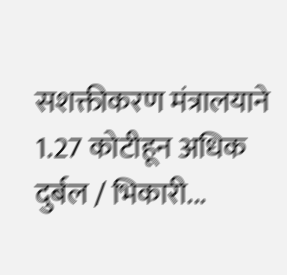सशक्तीकरण मंत्रालयाने 1.27 कोटीहून अधिक दुर्बल / भिकारी...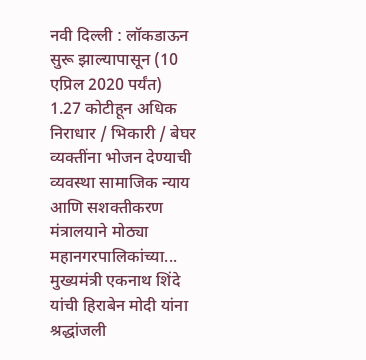नवी दिल्ली : लॉकडाऊन सुरू झाल्यापासून (10 एप्रिल 2020 पर्यंत) 1.27 कोटीहून अधिक निराधार / भिकारी / बेघर व्यक्तींना भोजन देण्याची व्यवस्था सामाजिक न्याय आणि सशक्तीकरण मंत्रालयाने मोठ्या महानगरपालिकांच्या...
मुख्यमंत्री एकनाथ शिंदे यांची हिराबेन मोदी यांना श्रद्धांजली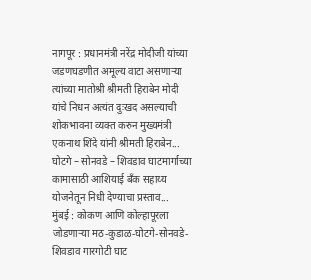नागपूर : प्रधानमंत्री नरेंद्र मोदीजी यांच्या जडणघडणीत अमूल्य वाटा असणाऱ्या त्यांच्या मातोश्री श्रीमती हिराबेन मोदी यांचे निधन अत्यंत दुःखद असल्याची शोकभावना व्यक्त करुन मुख्यमंत्री एकनाथ शिंदे यांनी श्रीमती हिराबेन...
घोटगे – सोनवडे – शिवडाव घाटमार्गाच्या कामासाठी आशियाई बँक सहाय्य योजनेतून निधी देण्याचा प्रस्ताव...
मुंबई : कोकण आणि कोल्हापूरला जोडणाऱ्या मठ-कुडाळ-घोटगे-सोनवडे-शिवडाव गारगोटी घाट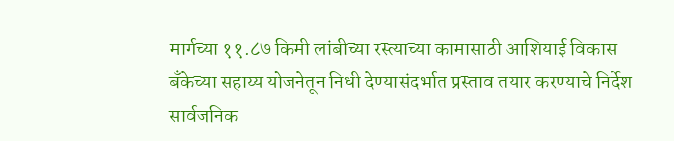मार्गच्या ११.८७ किमी लांबीच्या रस्त्याच्या कामासाठी आशियाई विकास बँकेच्या सहाय्य योजनेतून निधी देण्यासंदर्भात प्रस्ताव तयार करण्याचे निर्देश सार्वजनिक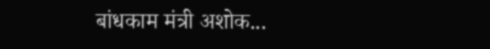बांधकाम मंत्री अशोक...